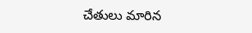చేతులు మారిన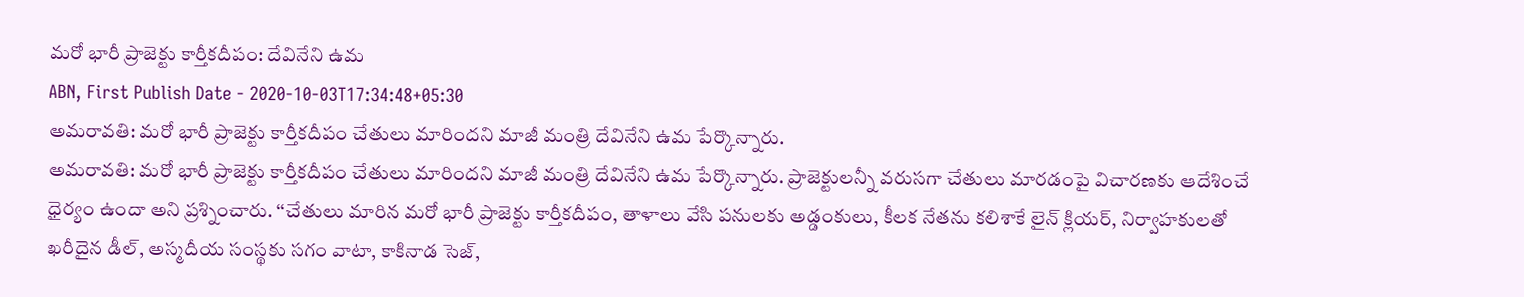మరో భారీ ప్రాజెక్టు కార్తీకదీపం: దేవినేని ఉమ
ABN, First Publish Date - 2020-10-03T17:34:48+05:30
అమరావతి: మరో భారీ ప్రాజెక్టు కార్తీకదీపం చేతులు మారిందని మాజీ మంత్రి దేవినేని ఉమ పేర్కొన్నారు.
అమరావతి: మరో భారీ ప్రాజెక్టు కార్తీకదీపం చేతులు మారిందని మాజీ మంత్రి దేవినేని ఉమ పేర్కొన్నారు. ప్రాజెక్టులన్నీ వరుసగా చేతులు మారడంపై విచారణకు ఆదేశించే ధైర్యం ఉందా అని ప్రశ్నించారు. ‘‘చేతులు మారిన మరో భారీ ప్రాజెక్టు కార్తీకదీపం, తాళాలు వేసి పనులకు అడ్డంకులు, కీలక నేతను కలిశాకే లైన్ క్లియర్, నిర్వాహకులతో ఖరీదైన డీల్, అస్మదీయ సంస్థకు సగం వాటా, కాకినాడ సెజ్,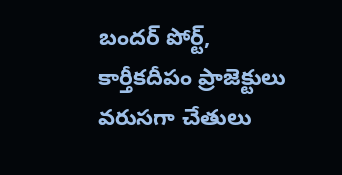బందర్ పోర్ట్, కార్తీకదీపం ప్రాజెక్టులు వరుసగా చేతులు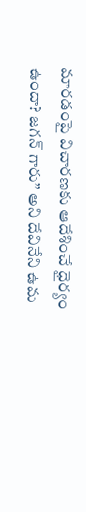మారడంపై విచారణకు ఆదేశించే ధైర్యం ఉందా? జగన్ గారు’’ అని దేవినేని ఉమ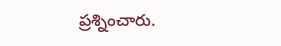ప్రశ్నించారు.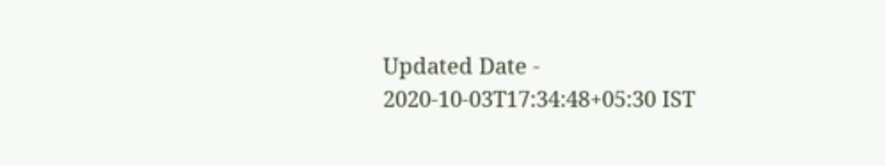Updated Date - 2020-10-03T17:34:48+05:30 IST